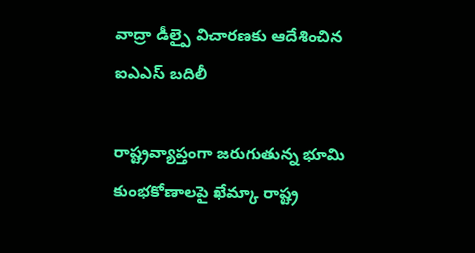వాద్రా డీల్పై విచారణకు ఆదేశించిన ఐఎఎస్ బదిలీ

రాష్ట్రవ్యాప్తంగా జరుగుతున్న భూమి కుంభకోణాలపై ఖేమ్కా రాష్ట్ర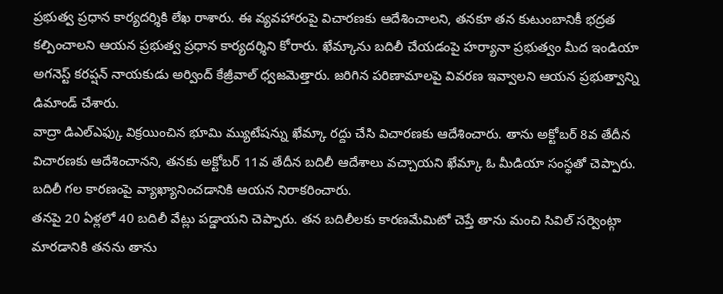ప్రభుత్వ ప్రధాన కార్యదర్శికి లేఖ రాశారు. ఈ వ్యవహారంపై విచారణకు ఆదేశించాలని, తనకూ తన కుటుంబానికీ భద్రత కల్పించాలని ఆయన ప్రభుత్వ ప్రధాన కార్యదర్శిని కోరారు. ఖేమ్కాను బదిలీ చేయడంపై హర్యానా ప్రభుత్వం మీద ఇండియా అగనెస్ట్ కరప్షన్ నాయకుడు అర్వింద్ కేజ్రీవాల్ ధ్వజమెత్తారు. జరిగిన పరిణామాలపై వివరణ ఇవ్వాలని ఆయన ప్రభుత్వాన్ని డిమాండ్ చేశారు.
వాద్రా డిఎల్ఎఫ్కు విక్రయించిన భూమి మ్యుటేషన్ను ఖేమ్కా రద్దు చేసి విచారణకు ఆదేశించారు. తాను అక్టోబర్ 8వ తేదీన విచారణకు ఆదేశించానని, తనకు అక్టోబర్ 11వ తేదీన బదిలీ ఆదేశాలు వచ్చాయని ఖేమ్కా ఓ మీడియా సంస్థతో చెప్పారు. బదిలీ గల కారణంపై వ్యాఖ్యానించడానికి ఆయన నిరాకరించారు.
తనపై 20 ఏళ్లలో 40 బదిలీ వేట్లు పడ్డాయని చెప్పారు. తన బదిలీలకు కారణమేమిటో చెప్తే తాను మంచి సివిల్ సర్వెంట్గా మారడానికి తనను తాను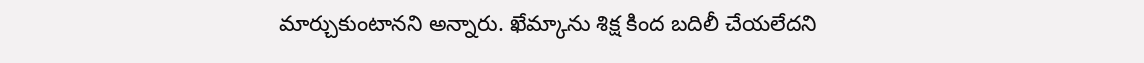మార్చుకుంటానని అన్నారు. ఖేమ్కాను శిక్ష కింద బదిలీ చేయలేదని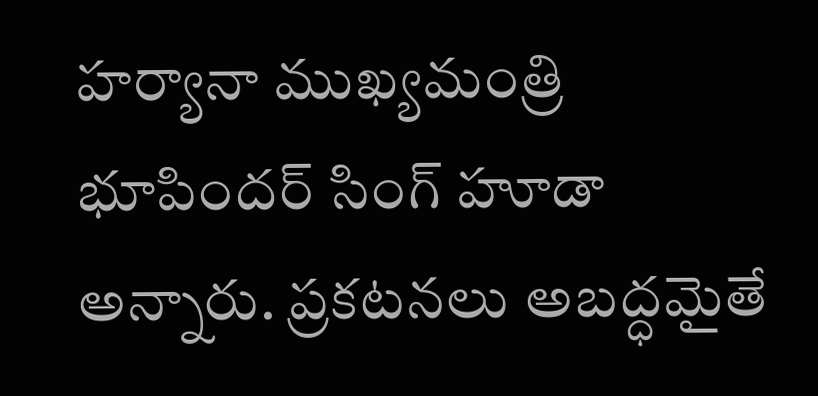హర్యానా ముఖ్యమంత్రి భూపిందర్ సింగ్ హూడా అన్నారు. ప్రకటనలు అబద్ధమైతే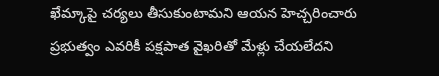ఖేమ్కాపై చర్యలు తీసుకుంటామని ఆయన హెచ్చరించారు ప్రభుత్వం ఎవరికీ పక్షపాత వైఖరితో మేళ్లు చేయలేదని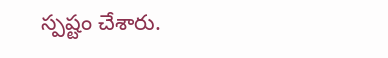స్పష్టం చేశారు.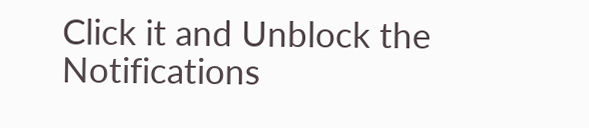Click it and Unblock the Notifications